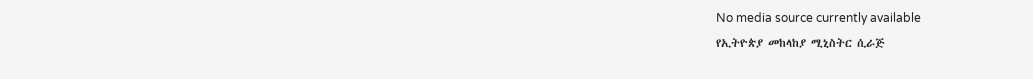No media source currently available
የኢትዮጵያ መከላከያ ሚኒስትር ሲራጅ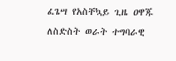ፈጌሣ የአስቸኳይ ጊዜ ዐዋጁ ለስድስት ወራት ተግባራዊ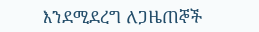እንደሚደረግ ለጋዜጠኞች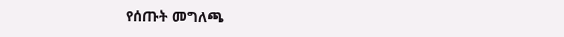የሰጡት መግለጫ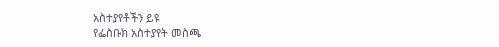አስተያየቶችን ይዩ
የፌስቡክ አስተያየት መስጫ